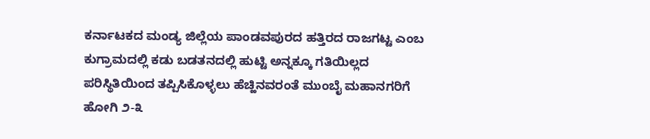ಕರ್ನಾಟಕದ ಮಂಡ್ಯ ಜಿಲ್ಲೆಯ ಪಾಂಡವಪುರದ ಹತ್ತಿರದ ರಾಜಗಟ್ಟ ಎಂಬ ಕುಗ್ರಾಮದಲ್ಲಿ ಕಡು ಬಡತನದಲ್ಲಿ ಹುಟ್ಟಿ ಅನ್ನಕ್ಕೂ ಗತಿಯಿಲ್ಲದ ಪರಿಸ್ಥಿತಿಯಿಂದ ತಪ್ಪಿಸಿಕೊಳ್ಳಲು ಹೆಚ್ಹಿನವರಂತೆ ಮುಂಬೈ ಮಹಾನಗರಿಗೆ ಹೋಗಿ ೨-೩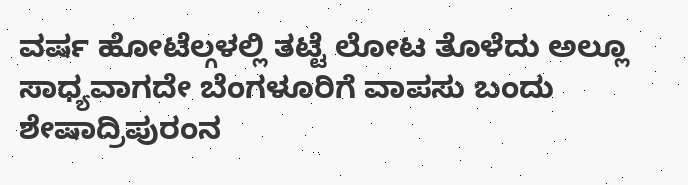ವರ್ಷ ಹೋಟೆಲ್ಗಳಲ್ಲಿ ತಟ್ಟೆ ಲೋಟ ತೊಳೆದು ಅಲ್ಲೂ ಸಾಧ್ಯವಾಗದೇ ಬೆಂಗಳೂರಿಗೆ ವಾಪಸು ಬಂದು ಶೇಷಾದ್ರಿಪುರಂನ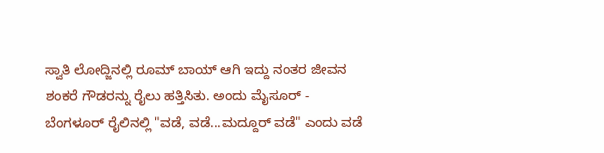ಸ್ವಾತಿ ಲೋದ್ಜಿನಲ್ಲಿ ರೂಮ್ ಬಾಯ್ ಆಗಿ ಇದ್ದು ನಂತರ ಜೀವನ ಶಂಕರೆ ಗೌಡರನ್ನು ರೈಲು ಹತ್ತಿಸಿತು. ಅಂದು ಮೈಸೂರ್ - ಬೆಂಗಳೂರ್ ರೈಲಿನಲ್ಲಿ "ವಡೆ, ವಡೆ...ಮದ್ದೂರ್ ವಡೆ" ಎಂದು ವಡೆ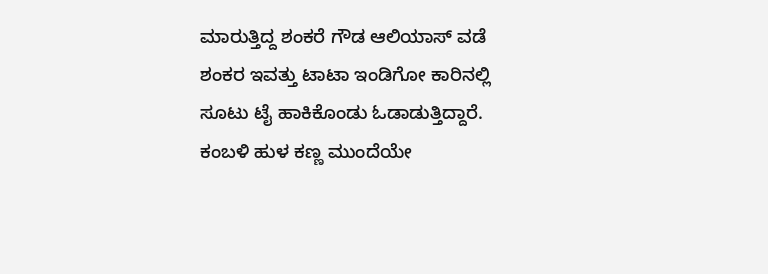ಮಾರುತ್ತಿದ್ದ ಶಂಕರೆ ಗೌಡ ಆಲಿಯಾಸ್ ವಡೆ ಶಂಕರ ಇವತ್ತು ಟಾಟಾ ಇಂಡಿಗೋ ಕಾರಿನಲ್ಲಿ ಸೂಟು ಟೈ ಹಾಕಿಕೊಂಡು ಓಡಾಡುತ್ತಿದ್ದಾರೆ.
ಕಂಬಳಿ ಹುಳ ಕಣ್ಣ ಮುಂದೆಯೇ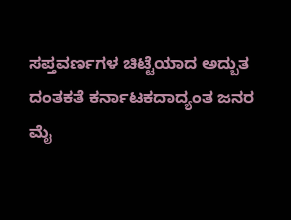ಸಪ್ತವರ್ಣಗಳ ಚಿಟ್ಟೆಯಾದ ಅದ್ಬುತ ದಂತಕತೆ ಕರ್ನಾಟಕದಾದ್ಯಂತ ಜನರ ಮೈ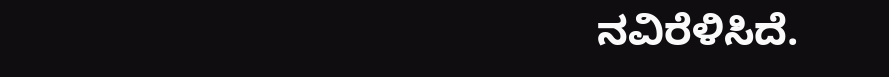ನವಿರೆಳಿಸಿದೆ.